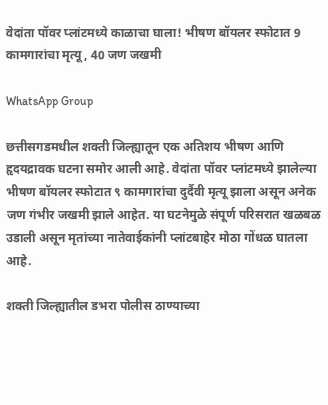वेदांता पॉवर प्लांटमध्ये काळाचा घाला! भीषण बॉयलर स्फोटात 9 कामगारांचा मृत्यू, 40 जण जखमी

WhatsApp Group

छत्तीसगडमधील शक्ती जिल्ह्यातून एक अतिशय भीषण आणि हृदयद्रावक घटना समोर आली आहे. वेदांता पॉवर प्लांटमध्ये झालेल्या भीषण बॉयलर स्फोटात ९ कामगारांचा दुर्दैवी मृत्यू झाला असून अनेक जण गंभीर जखमी झाले आहेत. या घटनेमुळे संपूर्ण परिसरात खळबळ उडाली असून मृतांच्या नातेवाईकांनी प्लांटबाहेर मोठा गोंधळ घातला आहे.

शक्ती जिल्ह्यातील डभरा पोलीस ठाण्याच्या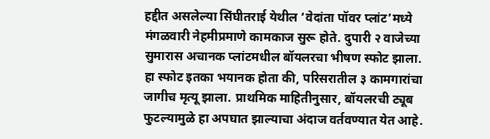हद्दीत असलेल्या सिंघीतराई येथील ‘वेदांता पॉवर प्लांट’मध्ये मंगळवारी नेहमीप्रमाणे कामकाज सुरू होते. दुपारी २ वाजेच्या सुमारास अचानक प्लांटमधील बॉयलरचा भीषण स्फोट झाला. हा स्फोट इतका भयानक होता की, परिसरातील ३ कामगारांचा जागीच मृत्यू झाला. प्राथमिक माहितीनुसार, बॉयलरची ट्यूब फुटल्यामुळे हा अपघात झाल्याचा अंदाज वर्तवण्यात येत आहे.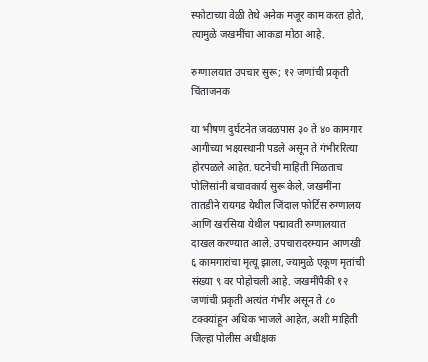स्फोटाच्या वेळी तेथे अनेक मजूर काम करत होते, त्यामुळे जखमींचा आकडा मोठा आहे.

रुग्णालयात उपचार सुरू; १२ जणांची प्रकृती चिंताजनक

या भीषण दुर्घटनेत जवळपास ३० ते ४० कामगार आगीच्या भक्ष्यस्थानी पडले असून ते गंभीररित्या होरपळले आहेत. घटनेची माहिती मिळताच पोलिसांनी बचावकार्य सुरू केले. जखमींना तातडीने रायगड येथील जिंदाल फोर्टिस रुग्णालय आणि खरसिया येथील पद्मावती रुग्णालयात दाखल करण्यात आले. उपचारादरम्यान आणखी ६ कामगारांचा मृत्यू झाला, ज्यामुळे एकूण मृतांची संख्या ९ वर पोहोचली आहे. जखमींपैकी १२ जणांची प्रकृती अत्यंत गंभीर असून ते ८० टक्क्यांहून अधिक भाजले आहेत, अशी माहिती जिल्हा पोलीस अधीक्षक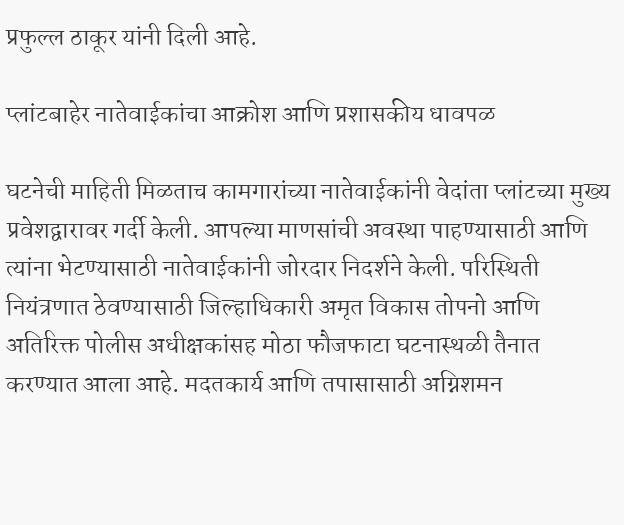प्रफुल्ल ठाकूर यांनी दिली आहे.

प्लांटबाहेर नातेवाईकांचा आक्रोश आणि प्रशासकीय धावपळ

घटनेची माहिती मिळताच कामगारांच्या नातेवाईकांनी वेदांता प्लांटच्या मुख्य प्रवेशद्वारावर गर्दी केली. आपल्या माणसांची अवस्था पाहण्यासाठी आणि त्यांना भेटण्यासाठी नातेवाईकांनी जोरदार निदर्शने केली. परिस्थिती नियंत्रणात ठेवण्यासाठी जिल्हाधिकारी अमृत विकास तोपनो आणि अतिरिक्त पोलीस अधीक्षकांसह मोठा फौजफाटा घटनास्थळी तैनात करण्यात आला आहे. मदतकार्य आणि तपासासाठी अग्निशमन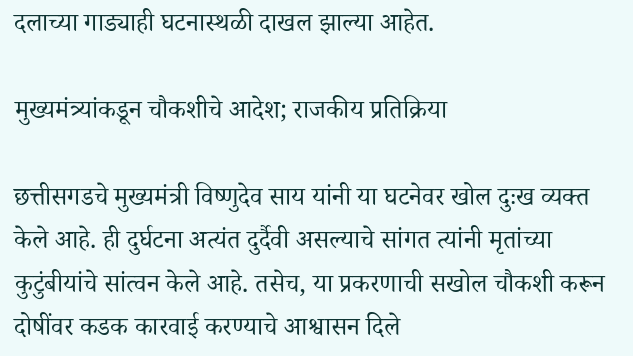दलाच्या गाड्याही घटनास्थळी दाखल झाल्या आहेत.

मुख्यमंत्र्यांकडून चौकशीचे आदेश; राजकीय प्रतिक्रिया

छत्तीसगडचे मुख्यमंत्री विष्णुदेव साय यांनी या घटनेवर खोल दुःख व्यक्त केले आहे. ही दुर्घटना अत्यंत दुर्दैवी असल्याचे सांगत त्यांनी मृतांच्या कुटुंबीयांचे सांत्वन केले आहे. तसेच, या प्रकरणाची सखोल चौकशी करून दोषींवर कडक कारवाई करण्याचे आश्वासन दिले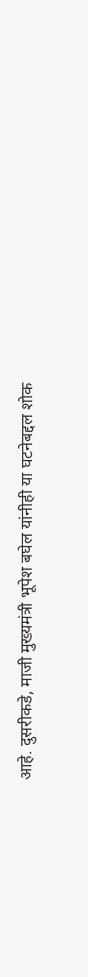आहे. दुसरीकडे, माजी मुख्यमंत्री भूपेश बघेल यांनीही या घटनेबद्दल शोक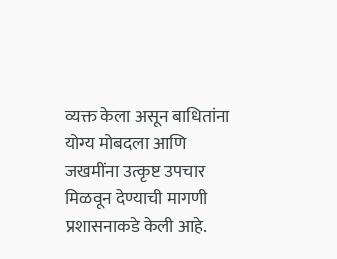व्यक्त केला असून बाधितांना योग्य मोबदला आणि जखमींना उत्कृष्ट उपचार मिळवून देण्याची मागणी प्रशासनाकडे केली आहे.